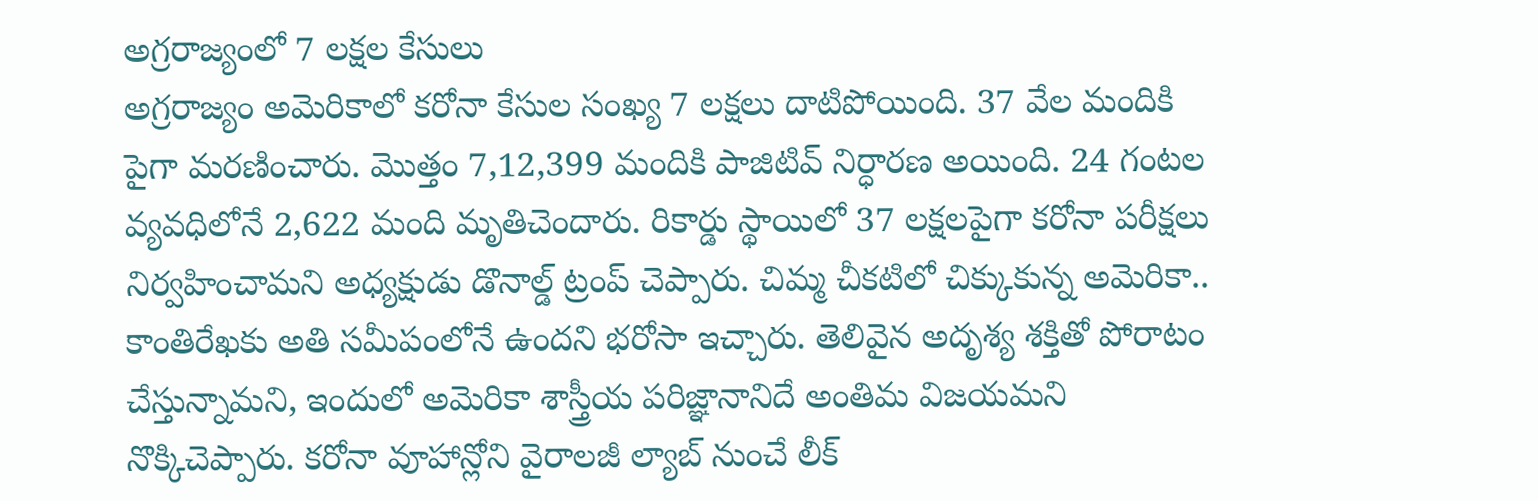అగ్రరాజ్యంలో 7 లక్షల కేసులు
అగ్రరాజ్యం అమెరికాలో కరోనా కేసుల సంఖ్య 7 లక్షలు దాటిపోయింది. 37 వేల మందికి పైగా మరణించారు. మొత్తం 7,12,399 మందికి పాజిటివ్ నిర్ధారణ అయింది. 24 గంటల వ్యవధిలోనే 2,622 మంది మృతిచెందారు. రికార్డు స్థాయిలో 37 లక్షలపైగా కరోనా పరీక్షలు నిర్వహించామని అధ్యక్షుడు డొనాల్డ్ ట్రంప్ చెప్పారు. చిమ్మ చీకటిలో చిక్కుకున్న అమెరికా.. కాంతిరేఖకు అతి సమీపంలోనే ఉందని భరోసా ఇచ్చారు. తెలివైన అదృశ్య శక్తితో పోరాటం చేస్తున్నామని, ఇందులో అమెరికా శాస్త్రీయ పరిజ్ఞానానిదే అంతిమ విజయమని నొక్కిచెప్పారు. కరోనా వూహాన్లోని వైరాలజీ ల్యాబ్ నుంచే లీక్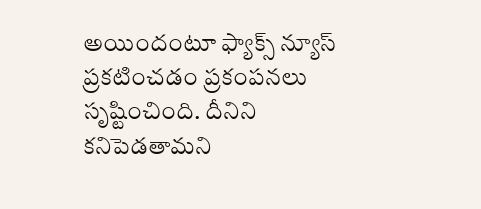అయిందంటూ ఫ్యాక్స్ న్యూస్ ప్రకటించడం ప్రకంపనలు సృష్టించింది. దీనిని కనిపెడతామని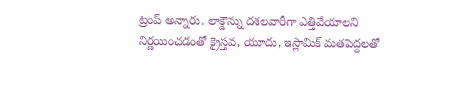ట్రంప్ అన్నారు. లాక్డౌన్ను దశలవారీగా ఎత్తివేయాలని నిర్ణయించడంతో క్రైస్తవ, యూదు, ఇస్లామిక్ మతపెద్దలతో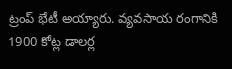ట్రంప్ భేటీ అయ్యారు. వ్యవసాయ రంగానికి 1900 కోట్ల డాలర్ల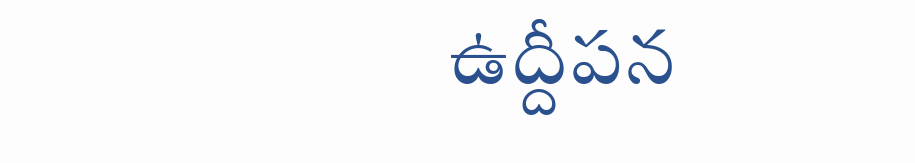ఉద్దీపన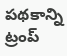పథకాన్ని ట్రంప్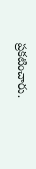ప్రకటించారు.